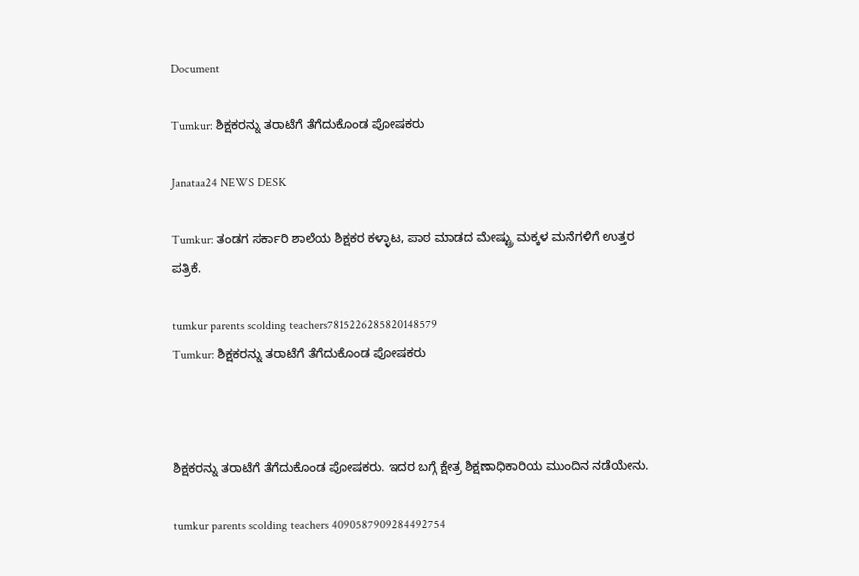Document

Tumkur: ಶಿಕ್ಷಕರನ್ನು ತರಾಟೆಗೆ ತೆಗೆದುಕೊಂಡ ಪೋಷಕರು

Janataa24 NEWS DESK

Tumkur: ತಂಡಗ ಸರ್ಕಾರಿ ಶಾಲೆಯ ಶಿಕ್ಷಕರ ಕಳ್ಳಾಟ, ಪಾಠ ಮಾಡದ ಮೇಷ್ಟ್ರು ಮಕ್ಕಳ ಮನೆಗಳಿಗೆ ಉತ್ತರ ಪತ್ರಿಕೆ.

tumkur parents scolding teachers7815226285820148579
Tumkur: ಶಿಕ್ಷಕರನ್ನು ತರಾಟೆಗೆ ತೆಗೆದುಕೊಂಡ ಪೋಷಕರು



ಶಿಕ್ಷಕರನ್ನು ತರಾಟೆಗೆ ತೆಗೆದುಕೊಂಡ ಪೋಷಕರು. ಇದರ ಬಗ್ಗೆ ಕ್ಷೇತ್ರ ಶಿಕ್ಷಣಾಧಿಕಾರಿಯ ಮುಂದಿನ ನಡೆಯೇನು.

tumkur parents scolding teachers 4090587909284492754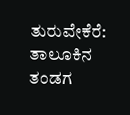ತುರುವೇಕೆರೆ: ತಾಲೂಕಿನ ತಂಡಗ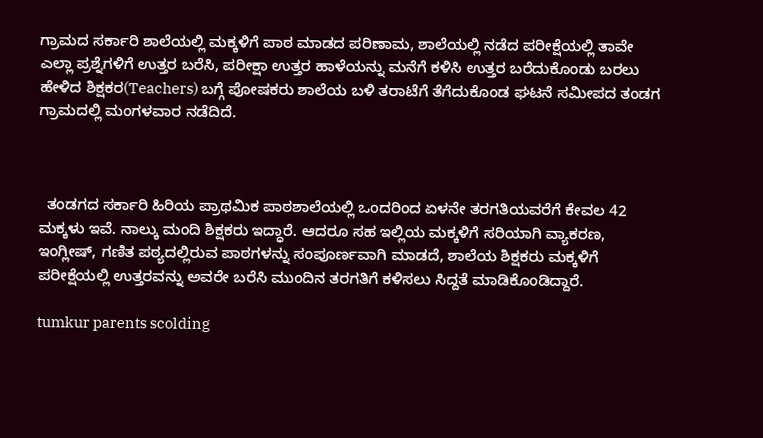ಗ್ರಾಮದ ಸರ್ಕಾರಿ ಶಾಲೆಯಲ್ಲಿ ಮಕ್ಕಳಿಗೆ ಪಾಠ ಮಾಡದ ಪರಿಣಾಮ, ಶಾಲೆಯಲ್ಲಿ ನಡೆದ ಪರೀಕ್ಷೆಯಲ್ಲಿ ತಾವೇ ಎಲ್ಲಾ ಪ್ರಶ್ನೆಗಳಿಗೆ ಉತ್ತರ ಬರೆಸಿ, ಪರೀಕ್ಷಾ ಉತ್ತರ ಹಾಳೆಯನ್ನು ಮನೆಗೆ ಕಳಿಸಿ ಉತ್ತರ ಬರೆದುಕೊಂಡು ಬರಲು ಹೇಳಿದ ಶಿಕ್ಷಕರ(Teachers) ಬಗ್ಗೆ ಪೋಷಕರು ಶಾಲೆಯ ಬಳಿ ತರಾಟೆಗೆ ತೆಗೆದುಕೊಂಡ ಘಟನೆ ಸಮೀಪದ ತಂಡಗ ಗ್ರಾಮದಲ್ಲಿ ಮಂಗಳವಾರ ನಡೆದಿದೆ.



  ತಂಡಗದ ಸರ್ಕಾರಿ ಹಿರಿಯ ಪ್ರಾಥಮಿಕ ಪಾಠಶಾಲೆಯಲ್ಲಿ ಒಂದರಿಂದ ಏಳನೇ ತರಗತಿಯವರೆಗೆ ಕೇವಲ 42 ಮಕ್ಕಳು ಇವೆ. ನಾಲ್ಕು ಮಂದಿ ಶಿಕ್ಷಕರು ಇದ್ಧಾರೆ. ಆದರೂ ಸಹ ಇಲ್ಲಿಯ ಮಕ್ಕಳಿಗೆ ಸರಿಯಾಗಿ ವ್ಯಾಕರಣ, ಇಂಗ್ಲೀಷ್, ಗಣಿತ ಪಠ್ಯದಲ್ಲಿರುವ ಪಾಠಗಳನ್ನು ಸಂಪೂರ್ಣವಾಗಿ ಮಾಡದೆ, ಶಾಲೆಯ ಶಿಕ್ಷಕರು ಮಕ್ಕಳಿಗೆ ಪರೀಕ್ಷೆಯಲ್ಲಿ ಉತ್ತರವನ್ನು ಅವರೇ ಬರೆಸಿ ಮುಂದಿನ ತರಗತಿಗೆ ಕಳಿಸಲು ಸಿದ್ದತೆ ಮಾಡಿಕೊಂಡಿದ್ದಾರೆ.

tumkur parents scolding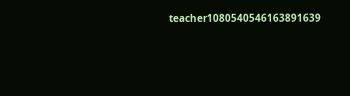teacher1080540546163891639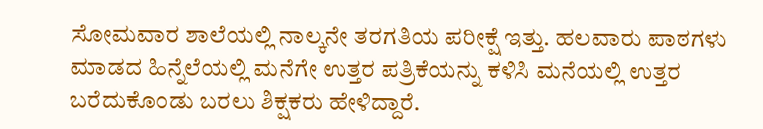ಸೋಮವಾರ ಶಾಲೆಯಲ್ಲಿ ನಾಲ್ಕನೇ ತರಗತಿಯ ಪರೀಕ್ಷೆ ಇತ್ತು. ಹಲವಾರು ಪಾಠಗಳು ಮಾಡದ ಹಿನ್ನೆಲೆಯಲ್ಲಿ ಮನೆಗೇ ಉತ್ತರ ಪತ್ರಿಕೆಯನ್ನು ಕಳಿಸಿ ಮನೆಯಲ್ಲಿ ಉತ್ತರ ಬರೆದುಕೊಂಡು ಬರಲು ಶಿಕ್ಷಕರು ಹೇಳಿದ್ದಾರೆ.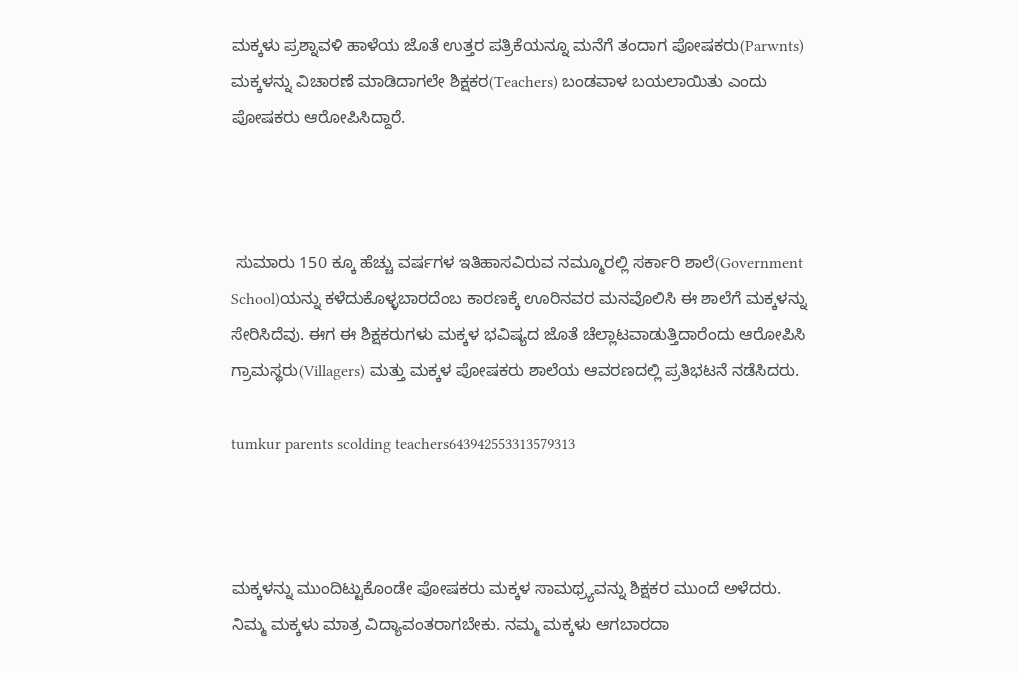ಮಕ್ಕಳು ಪ್ರಶ್ನಾವಳಿ ಹಾಳೆಯ ಜೊತೆ ಉತ್ತರ ಪತ್ರಿಕೆಯನ್ನೂ ಮನೆಗೆ ತಂದಾಗ ಪೋಷಕರು(Parwnts) ಮಕ್ಕಳನ್ನು ವಿಚಾರಣೆ ಮಾಡಿದಾಗಲೇ ಶಿಕ್ಷಕರ(Teachers) ಬಂಡವಾಳ ಬಯಲಾಯಿತು ಎಂದು ಪೋಷಕರು ಆರೋಪಿಸಿದ್ದಾರೆ.



 ಸುಮಾರು 150 ಕ್ಕೂ ಹೆಚ್ಚು ವರ್ಷಗಳ ಇತಿಹಾಸವಿರುವ ನಮ್ಮೂರಲ್ಲಿ ಸರ್ಕಾರಿ ಶಾಲೆ(Government School)ಯನ್ನು ಕಳೆದುಕೊಳ್ಳಬಾರದೆಂಬ ಕಾರಣಕ್ಕೆ ಊರಿನವರ ಮನವೊಲಿಸಿ ಈ ಶಾಲೆಗೆ ಮಕ್ಕಳನ್ನು ಸೇರಿಸಿದೆವು. ಈಗ ಈ ಶಿಕ್ಷಕರುಗಳು ಮಕ್ಕಳ ಭವಿಷ್ಯದ ಜೊತೆ ಚೆಲ್ಲಾಟವಾಡುತ್ತಿದಾರೆಂದು ಆರೋಪಿಸಿ ಗ್ರಾಮಸ್ಥರು(Villagers) ಮತ್ತು ಮಕ್ಕಳ ಪೋಷಕರು ಶಾಲೆಯ ಆವರಣದಲ್ಲಿ ಪ್ರತಿಭಟನೆ ನಡೆಸಿದರು.

tumkur parents scolding teachers643942553313579313



ಮಕ್ಕಳನ್ನು ಮುಂದಿಟ್ಟುಕೊಂಡೇ ಪೋಷಕರು ಮಕ್ಕಳ ಸಾಮಥ್ರ್ಯವನ್ನು ಶಿಕ್ಷಕರ ಮುಂದೆ ಅಳೆದರು. ನಿಮ್ಮ ಮಕ್ಕಳು ಮಾತ್ರ ವಿದ್ಯಾವಂತರಾಗಬೇಕು. ನಮ್ಮ ಮಕ್ಕಳು ಆಗಬಾರದಾ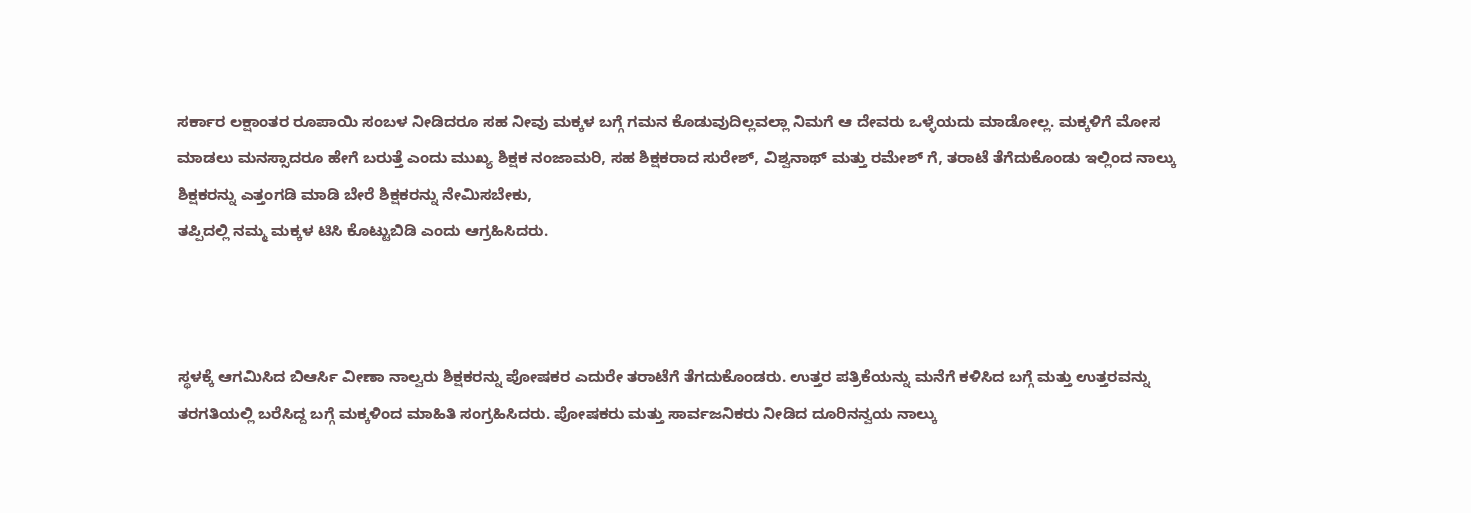ಸರ್ಕಾರ ಲಕ್ಷಾಂತರ ರೂಪಾಯಿ ಸಂಬಳ ನೀಡಿದರೂ ಸಹ ನೀವು ಮಕ್ಕಳ ಬಗ್ಗೆ ಗಮನ ಕೊಡುವುದಿಲ್ಲವಲ್ಲಾ ನಿಮಗೆ ಆ ದೇವರು ಒಳ್ಳೆಯದು ಮಾಡೋಲ್ಲ. ಮಕ್ಕಳಿಗೆ ಮೋಸ ಮಾಡಲು ಮನಸ್ಸಾದರೂ ಹೇಗೆ ಬರುತ್ತೆ ಎಂದು ಮುಖ್ಯ ಶಿಕ್ಷಕ ನಂಜಾಮರಿ, ಸಹ ಶಿಕ್ಷಕರಾದ ಸುರೇಶ್, ವಿಶ್ವನಾಥ್ ಮತ್ತು ರಮೇಶ್ ಗೆ, ತರಾಟೆ ತೆಗೆದುಕೊಂಡು ಇಲ್ಲಿಂದ ನಾಲ್ಕು ಶಿಕ್ಷಕರನ್ನು ಎತ್ತಂಗಡಿ ಮಾಡಿ ಬೇರೆ ಶಿಕ್ಷಕರನ್ನು ನೇಮಿಸಬೇಕು,
ತಪ್ಪಿದಲ್ಲಿ ನಮ್ಮ ಮಕ್ಕಳ ಟಿಸಿ ಕೊಟ್ಟುಬಿಡಿ ಎಂದು ಆಗ್ರಹಿಸಿದರು.



ಸ್ಥಳಕ್ಕೆ ಆಗಮಿಸಿದ ಬಿಆರ್ಸಿ ವೀಣಾ ನಾಲ್ವರು ಶಿಕ್ಷಕರನ್ನು ಪೋಷಕರ ಎದುರೇ ತರಾಟೆಗೆ ತೆಗದುಕೊಂಡರು. ಉತ್ತರ ಪತ್ರಿಕೆಯನ್ನು ಮನೆಗೆ ಕಳಿಸಿದ ಬಗ್ಗೆ ಮತ್ತು ಉತ್ತರವನ್ನು ತರಗತಿಯಲ್ಲಿ ಬರೆಸಿದ್ದ ಬಗ್ಗೆ ಮಕ್ಕಳಿಂದ ಮಾಹಿತಿ ಸಂಗ್ರಹಿಸಿದರು. ಪೋಷಕರು ಮತ್ತು ಸಾರ್ವಜನಿಕರು ನೀಡಿದ ದೂರಿನನ್ವಯ ನಾಲ್ಕು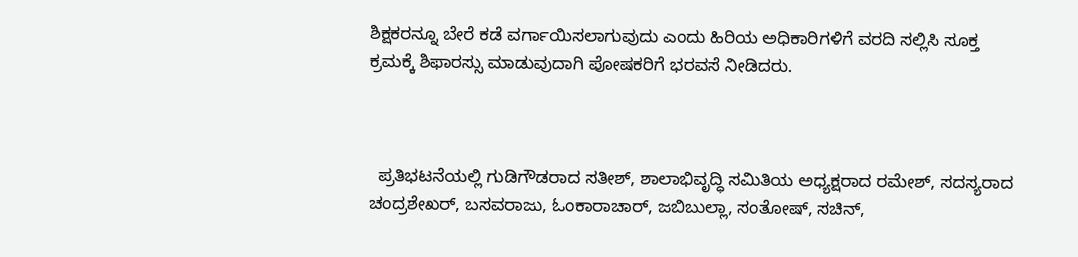ಶಿಕ್ಷಕರನ್ನೂ ಬೇರೆ ಕಡೆ ವರ್ಗಾಯಿಸಲಾಗುವುದು ಎಂದು ಹಿರಿಯ ಅಧಿಕಾರಿಗಳಿಗೆ ವರದಿ ಸಲ್ಲಿಸಿ ಸೂಕ್ತ ಕ್ರಮಕ್ಕೆ ಶಿಫಾರಸ್ಸು ಮಾಡುವುದಾಗಿ ಪೋಷಕರಿಗೆ ಭರವಸೆ ನೀಡಿದರು.



  ಪ್ರತಿಭಟನೆಯಲ್ಲಿ ಗುಡಿಗೌಡರಾದ ಸತೀಶ್, ಶಾಲಾಭಿವೃದ್ಧಿ ಸಮಿತಿಯ ಅಧ್ಯಕ್ಷರಾದ ರಮೇಶ್, ಸದಸ್ಯರಾದ ಚಂದ್ರಶೇಖರ್, ಬಸವರಾಜು, ಓಂಕಾರಾಚಾರ್, ಜಬಿಬುಲ್ಲಾ, ಸಂತೋಷ್, ಸಚಿನ್,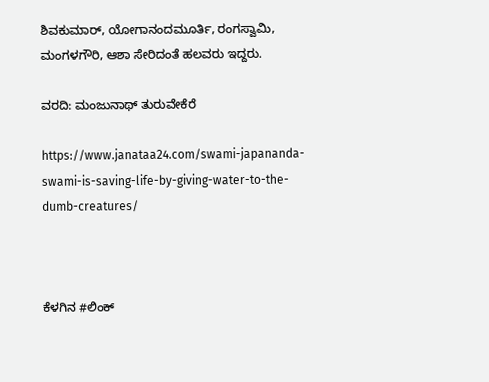ಶಿವಕುಮಾರ್, ಯೋಗಾನಂದಮೂರ್ತಿ, ರಂಗಸ್ವಾಮಿ, ಮಂಗಳಗೌರಿ, ಆಶಾ ಸೇರಿದಂತೆ ಹಲವರು ಇದ್ದರು.

ವರದಿ: ಮಂಜುನಾಥ್ ತುರುವೇಕೆರೆ

https://www.janataa24.com/swami-japananda-swami-is-saving-life-by-giving-water-to-the-dumb-creatures/



ಕೆಳಗಿನ #ಲಿಂಕ್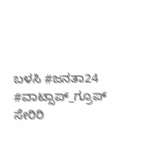ಬಳಸಿ #ಜನತಾ24   #ವಾಟ್ಸಾಪ್_ಗ್ರೂಪ್ ಸೇರಿರಿ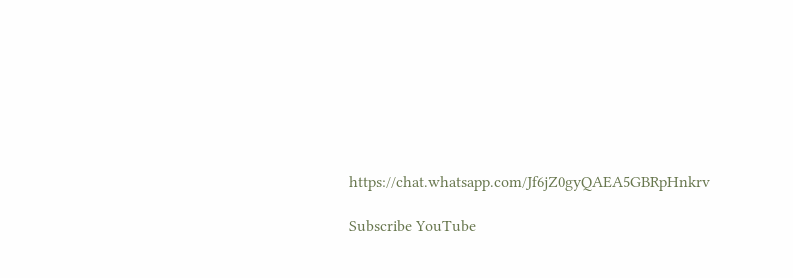https://chat.whatsapp.com/Jf6jZ0gyQAEA5GBRpHnkrv

Subscribe YouTube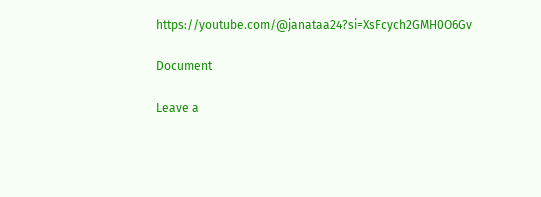https://youtube.com/@janataa24?si=XsFcych2GMH0O6Gv

Document

Leave a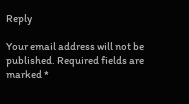Reply

Your email address will not be published. Required fields are marked *